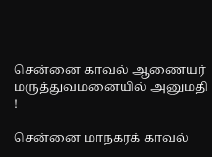சென்னை காவல் ஆணையர் மருத்துவமனையில் அனுமதி !

சென்னை மாநகரக் காவல்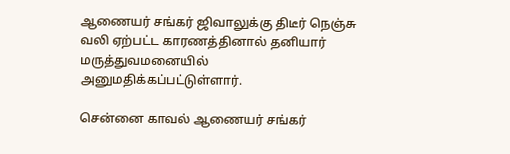ஆணையர் சங்கர் ஜிவாலுக்கு திடீர் நெஞ்சு வலி ஏற்பட்ட காரணத்தினால் தனியார் மருத்துவமனையில் அனுமதிக்கப்பட்டுள்ளார்.

சென்னை காவல் ஆணையர் சங்கர்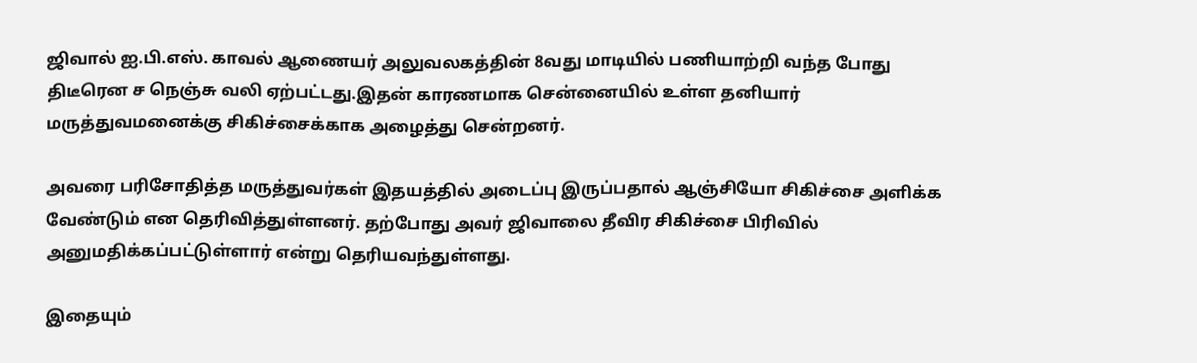ஜிவால் ஐ.பி.எஸ். காவல் ஆணையர் அலுவலகத்தின் 8வது மாடியில் பணியாற்றி வந்த போது திடீரென ச நெஞ்சு வலி ஏற்பட்டது.இதன் காரணமாக சென்னையில் உள்ள தனியார் மருத்துவமனைக்கு சிகிச்சைக்காக அழைத்து சென்றனர்.

அவரை பரிசோதித்த மருத்துவர்கள் இதயத்தில் அடைப்பு இருப்பதால் ஆஞ்சியோ சிகிச்சை அளிக்க வேண்டும் என தெரிவித்துள்ளனர். தற்போது அவர் ஜிவாலை தீவிர சிகிச்சை பிரிவில் அனுமதிக்கப்பட்டுள்ளார் என்று தெரியவந்துள்ளது.

இதையும்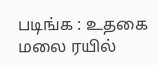படிங்க : உதகை மலை ரயில்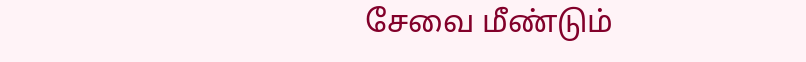சேவை மீண்டும்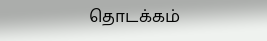தொடக்கம்